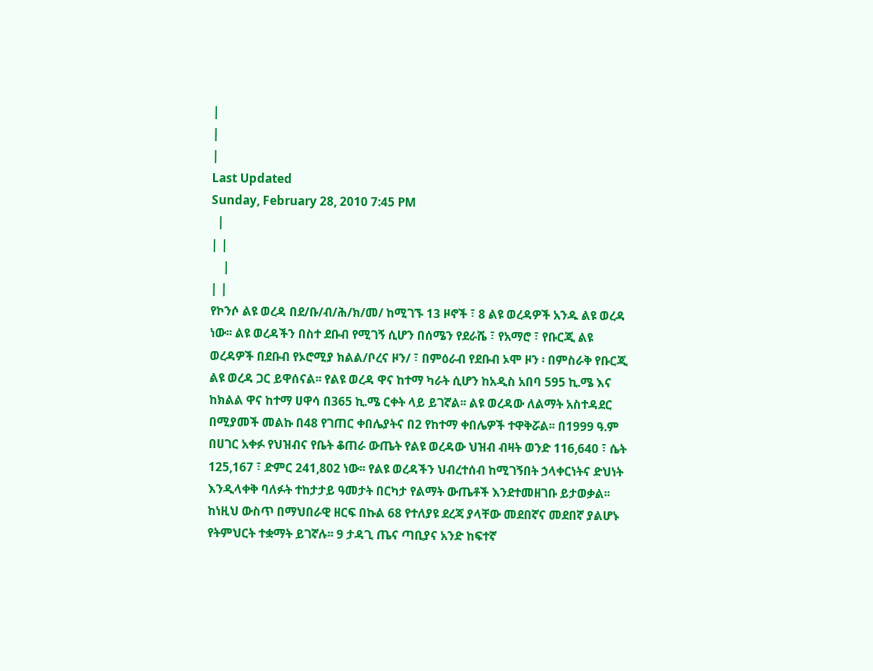|
|
|
Last Updated
Sunday, February 28, 2010 7:45 PM
  |
| |
    |
| |
የኮንሶ ልዩ ወረዳ በደ/ቡ/ብ/ሕ/ክ/መ/ ከሚገኙ 13 ዞኖች ፣ 8 ልዩ ወረዳዎች አንዱ ልዩ ወረዳ ነው፡፡ ልዩ ወረዳችን በስተ ደቡብ የሚገኝ ሲሆን በሰሜን የደራሼ ፣ የአማሮ ፣ የቡርጂ ልዩ ወረዳዎች በደቡብ የኦሮሚያ ክልል/ቦረና ዞን/ ፣ በምዕራብ የደቡብ ኦሞ ዞን ፡ በምስራቅ የቡርጂ ልዩ ወረዳ ጋር ይዋሰናል፡፡ የልዩ ወረዳ ዋና ከተማ ካራት ሲሆን ከአዲስ አበባ 595 ኪ.ሜ እና ከክልል ዋና ከተማ ሀዋሳ በ365 ኪ.ሜ ርቀት ላይ ይገኛል፡፡ ልዩ ወረዳው ለልማት አስተዳደር በሚያመች መልኩ በ48 የገጠር ቀበሌያትና በ2 የከተማ ቀበሌዎች ተዋቅሯል፡፡ በ1999 ዓ.ም በሀገር አቀፉ የህዝብና የቤት ቆጠራ ውጤት የልዩ ወረዳው ህዝብ ብዛት ወንድ 116,640 ፣ ሴት 125,167 ፣ ድምር 241,802 ነው፡፡ የልዩ ወረዳችን ህብረተሰብ ከሚገኝበት ኃላቀርነትና ድህነት እንዲላቀቅ ባለፉት ተከታታይ ዓመታት በርካታ የልማት ውጤቶች እንደተመዘገቡ ይታወቃል፡፡ ከነዚህ ውስጥ በማህበራዊ ዘርፍ በኩል 68 የተለያዩ ደረጃ ያላቸው መደበኛና መደበኛ ያልሆኑ የትምህርት ተቋማት ይገኛሉ፡፡ 9 ታዳጊ ጤና ጣቢያና አንድ ከፍተኛ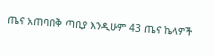ጤና አጠባበቅ ጣቢያ እንዲሁም 43 ጤና ኬላዎች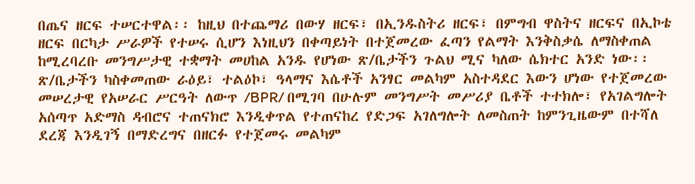በጤና ዘርፍ ተሠርተዋል፡፡ ከዚህ በተጨማሪ በውሃ ዘርፍ፣ በኢንዱስትሪ ዘርፍ፣ በምግብ ዋስትና ዘርፍና በኢኮቴ ዘርፍ በርካታ ሥራዎች የተሠሩ ሲሆን እነዚህን በቀጣይነት በተጀመረው ፈጣን የልማት እንቅስቃሴ ለማስቀጠል ከሚረባረቡ መንግሥታዊ ተቋማት መሀከል አንዱ የሆነው ጽ/ቤታችን ጉልህ ሚና ካለው ሴክተር አንድ ነው፡፡ ጽ/ቤታችን ካስቀመጠው ራዕይ፣ ተልዕኮ፣ ዓላማና እሴቶች አንፃር መልካም አስተዳደር እውን ሆነው የተጀመረው መሠረታዊ የአሠራር ሥርዓት ለውጥ /BPR/ በሚገባ በሁሉም መንግሥት መሥሪያ ቤቶች ተተክሎ፣ የአገልግሎት አሰጣጥ አድማስ ዳብሮና ተጠናክሮ እንዲቀጥል የተጠናከረ የድጋፍ አገለግሎት ለመስጠት ከምንጊዜውም በተሻለ ደረጃ እንዲገኝ በማድረግና በዘርፉ የተጀመሩ መልካም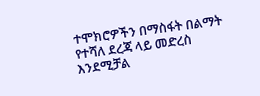ተሞክሮዎችን በማስፋት በልማት የተሻለ ደረጃ ላይ መድረስ እንደሚቻል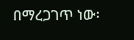በማረጋገጥ ነው፡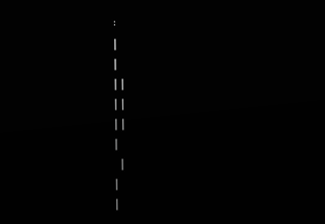፡
|
|
| |
| |
| |
|
  |
|
|